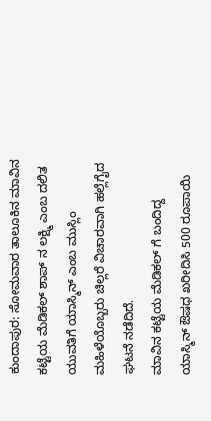ಕುಂದಾಪುರ: ಸೋಮವಾರ ತಾಲೂಕಿನ ಮಾವಿನ ಕಟ್ಟೆಯ ಮೆಡಿಕಲ್ ಶಾಪ್ ನ ಲಕ್ಷ್ಮಿ ಎಂಬ ದಲಿತ ಯುವತಿಗೆ ಯಾಸ್ಮಿನ್ ಎಂಬ ಮುಸ್ಲಿಂ ಮಹಿಳೆಯೊಬ್ಬರು ಚಿಲ್ಲರೆ ವಿಚಾರವಾಗಿ ಹಲ್ಲೆಗೈದ ಘಟನೆ ನಡೆದಿದೆ.
ಮಾವಿನ ಕಟ್ಟೆಯ ಮೆಡಿಕಲ್ ಗೆ ಬಂದಿದ್ದ ಯಾಸ್ಮಿನ್ ಔಷಧ ಖರೀದಿಸಿ 500 ರೂಪಾಯಿ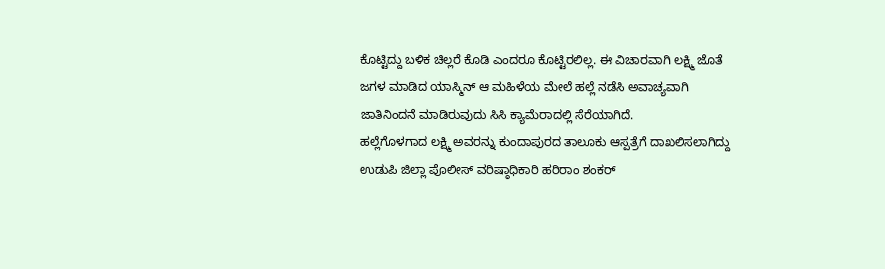ಕೊಟ್ಟಿದ್ದು ಬಳಿಕ ಚಿಲ್ಲರೆ ಕೊಡಿ ಎಂದರೂ ಕೊಟ್ಟಿರಲಿಲ್ಲ. ಈ ವಿಚಾರವಾಗಿ ಲಕ್ಷ್ಮಿ ಜೊತೆ ಜಗಳ ಮಾಡಿದ ಯಾಸ್ಮಿನ್ ಆ ಮಹಿಳೆಯ ಮೇಲೆ ಹಲ್ಲೆ ನಡೆಸಿ ಅವಾಚ್ಯವಾಗಿ ಜಾತಿನಿಂದನೆ ಮಾಡಿರುವುದು ಸಿಸಿ ಕ್ಯಾಮೆರಾದಲ್ಲಿ ಸೆರೆಯಾಗಿದೆ.
ಹಲ್ಲೆಗೊಳಗಾದ ಲಕ್ಷ್ಮಿ ಅವರನ್ನು ಕುಂದಾಪುರದ ತಾಲೂಕು ಆಸ್ಪತ್ರೆಗೆ ದಾಖಲಿಸಲಾಗಿದ್ದು ಉಡುಪಿ ಜಿಲ್ಲಾ ಪೊಲೀಸ್ ವರಿಷ್ಠಾಧಿಕಾರಿ ಹರಿರಾಂ ಶಂಕರ್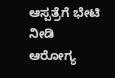ಆಸ್ಪತ್ರೆಗೆ ಭೇಟಿ ನೀಡಿ ಆರೋಗ್ಯ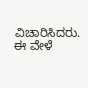ವಿಚಾರಿಸಿದರು. ಈ ವೇಳೆ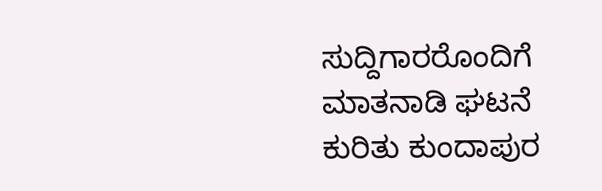ಸುದ್ದಿಗಾರರೊಂದಿಗೆ ಮಾತನಾಡಿ ಘಟನೆ ಕುರಿತು ಕುಂದಾಪುರ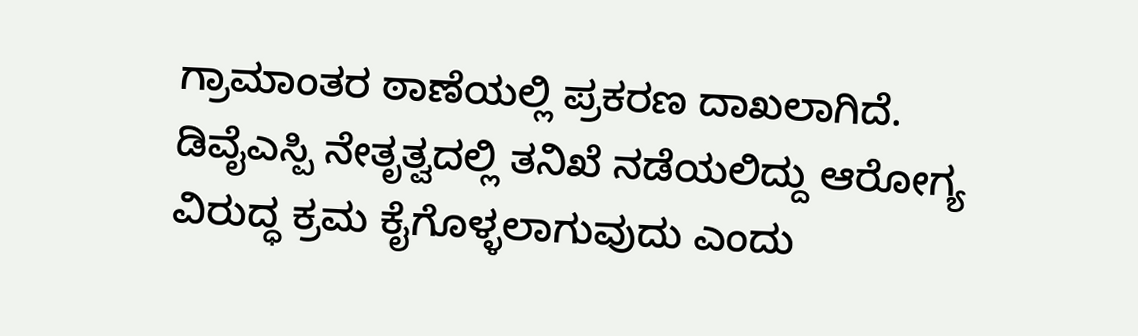ಗ್ರಾಮಾಂತರ ಠಾಣೆಯಲ್ಲಿ ಪ್ರಕರಣ ದಾಖಲಾಗಿದೆ. ಡಿವೈಎಸ್ಪಿ ನೇತೃತ್ವದಲ್ಲಿ ತನಿಖೆ ನಡೆಯಲಿದ್ದು ಆರೋಗ್ಯ ವಿರುದ್ಧ ಕ್ರಮ ಕೈಗೊಳ್ಳಲಾಗುವುದು ಎಂದು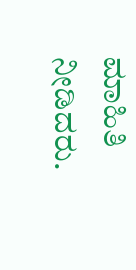ಮಾಹಿತಿ ನೀಡಿದರು.